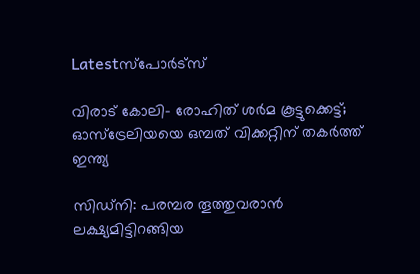Latestസ്‌പോര്‍ട്‌സ്‌

വിരാട് കോലി- രോഹിത് ശർമ കൂട്ടുക്കെട്ട്; ഓസ്‌ട്രേലിയയെ ഒമ്പത് വിക്കറ്റിന് തകർത്ത് ഇന്ത്യ

സിഡ്‌നി: പരമ്പര തൂത്തുവരാന്‍ ലക്ഷ്യമിട്ടിറങ്ങിയ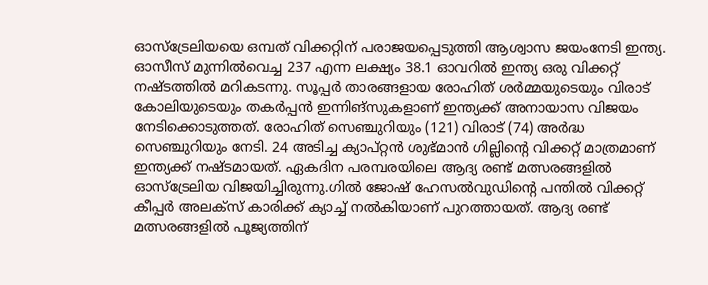ഓസ്‌ട്രേലിയയെ ഒമ്പത് വിക്കറ്റിന് പരാജയപ്പെടുത്തി ആശ്വാസ ജയംനേടി ഇന്ത്യ. ഓസീസ് മുന്നില്‍വെച്ച 237 എന്ന ലക്ഷ്യം 38.1 ഓവറില്‍ ഇന്ത്യ ഒരു വിക്കറ്റ് നഷ്ടത്തില്‍ മറികടന്നു. സൂപ്പര്‍ താരങ്ങളായ രോഹിത് ശര്‍മ്മയുടെയും വിരാട് കോലിയുടെയും തകര്‍പ്പന്‍ ഇന്നിങ്‌സുകളാണ് ഇന്ത്യക്ക് അനായാസ വിജയം നേടിക്കൊടുത്തത്. രോഹിത് സെഞ്ചുറിയും (121) വിരാട് (74) അര്‍ദ്ധ സെഞ്ചുറിയും നേടി. 24 അടിച്ച ക്യാപ്റ്റന്‍ ശുഭ്മാന്‍ ഗില്ലിന്റെ വിക്കറ്റ് മാത്രമാണ് ഇന്ത്യക്ക് നഷ്ടമായത്. ഏകദിന പരമ്പരയിലെ ആദ്യ രണ്ട് മത്സരങ്ങളില്‍ ഓസ്‌ട്രേലിയ വിജയിച്ചിരുന്നു.ഗില്‍ ജോഷ് ഹേസല്‍വുഡിന്റെ പന്തില്‍ വിക്കറ്റ് കീപ്പര്‍ അലക്സ് കാരിക്ക് ക്യാച്ച് നല്‍കിയാണ് പുറത്തായത്. ആദ്യ രണ്ട് മത്സരങ്ങളില്‍ പൂജ്യത്തിന്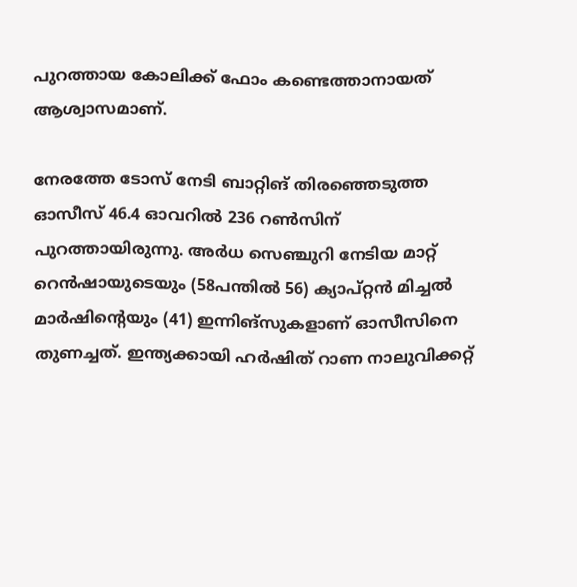പുറത്തായ കോലിക്ക് ഫോം കണ്ടെത്താനായത് ആശ്വാസമാണ്.

നേരത്തേ ടോസ് നേടി ബാറ്റിങ് തിരഞ്ഞെടുത്ത ഓസീസ് 46.4 ഓവറില്‍ 236 റണ്‍സിന് പുറത്തായിരുന്നു. അര്‍ധ സെഞ്ചുറി നേടിയ മാറ്റ് റെന്‍ഷായുടെയും (58പന്തില്‍ 56) ക്യാപ്റ്റന്‍ മിച്ചല്‍ മാര്‍ഷിന്റെയും (41) ഇന്നിങ്‌സുകളാണ് ഓസീസിനെ തുണച്ചത്. ഇന്ത്യക്കായി ഹര്‍ഷിത് റാണ നാലുവിക്കറ്റ്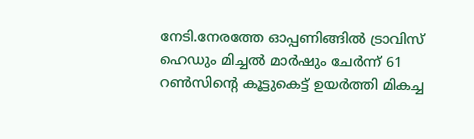നേടി.നേരത്തേ ഓപ്പണിങ്ങില്‍ ട്രാവിസ് ഹെഡും മിച്ചല്‍ മാര്‍ഷും ചേര്‍ന്ന് 61 റണ്‍സിന്റെ കൂട്ടുകെട്ട് ഉയര്‍ത്തി മികച്ച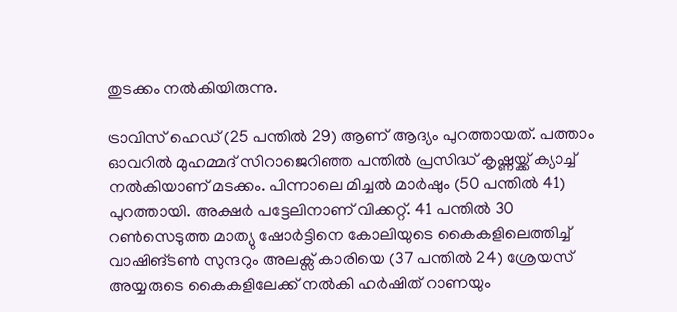തുടക്കം നല്‍കിയിരുന്നു.

ട്രാവിസ് ഹെഡ് (25 പന്തില്‍ 29) ആണ് ആദ്യം പുറത്തായത്. പത്താം ഓവറില്‍ മുഹമ്മദ് സിറാജെറിഞ്ഞ പന്തില്‍ പ്രസിദ്ധ് കൃഷ്ണയ്ക്ക് ക്യാച്ച് നല്‍കിയാണ് മടക്കം. പിന്നാലെ മിച്ചല്‍ മാര്‍ഷും (50 പന്തില്‍ 41) പുറത്തായി. അക്ഷര്‍ പട്ടേലിനാണ് വിക്കറ്റ്. 41 പന്തില്‍ 30 റണ്‍സെടുത്ത മാത്യു ഷോര്‍ട്ടിനെ കോലിയുടെ കൈകളിലെത്തിച്ച് വാഷിങ്ടണ്‍ സുന്ദറും അലക്സ് കാരിയെ (37 പന്തില്‍ 24) ശ്രേയസ് അയ്യരുടെ കൈകളിലേക്ക് നല്‍കി ഹര്‍ഷിത് റാണയും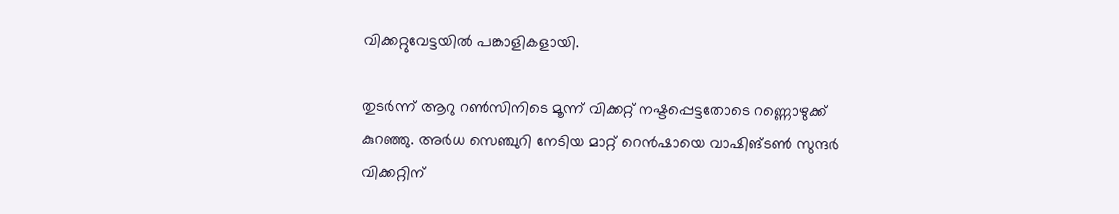വിക്കറ്റുവേട്ടയില്‍ പങ്കാളികളായി.

തുടര്‍ന്ന് ആറു റണ്‍സിനിടെ മൂന്ന് വിക്കറ്റ് നഷ്ടപ്പെട്ടതോടെ റണ്ണൊഴുക്ക് കുറഞ്ഞു. അര്‍ധ സെഞ്ചുറി നേടിയ മാറ്റ് റെന്‍ഷായെ വാഷിങ്ടണ്‍ സുന്ദര്‍ വിക്കറ്റിന്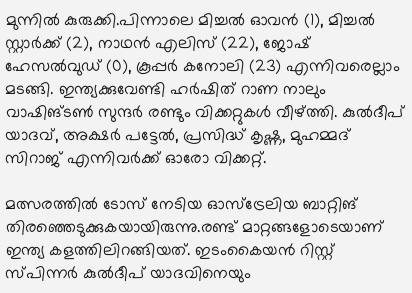മുന്നില്‍ കുരുക്കി.പിന്നാലെ മിച്ചല്‍ ഓവന്‍ (1), മിച്ചല്‍ സ്റ്റാര്‍ക്ക് (2), നാഥന്‍ എലിസ് (22), ജോഷ് ഹേസല്‍വുഡ് (0), കൂപ്പര്‍ കനോലി (23) എന്നിവരെല്ലാം മടങ്ങി. ഇന്ത്യക്കുവേണ്ടി ഹര്‍ഷിത് റാണ നാലും വാഷിങ്ടണ്‍ സുന്ദര്‍ രണ്ടും വിക്കറ്റുകള്‍ വീഴ്ത്തി. കുല്‍ദീപ് യാദവ്, അക്ഷര്‍ പട്ടേല്‍, പ്രസിദ്ധ് കൃഷ്ണ, മുഹമ്മദ് സിറാജ് എന്നിവര്‍ക്ക് ഓരോ വിക്കറ്റ്.

മത്സരത്തില്‍ ടോസ് നേടിയ ഓസ്‌ട്രേലിയ ബാറ്റിങ് തിരഞ്ഞെടുക്കുകയായിരുന്നു.രണ്ട് മാറ്റങ്ങളോടെയാണ് ഇന്ത്യ കളത്തിലിറങ്ങിയത്. ഇടംകൈയന്‍ റിസ്റ്റ് സ്പിന്നര്‍ കുല്‍ദീപ് യാദവിനെയും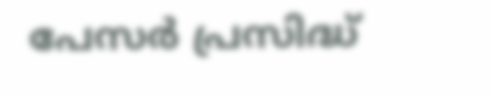പേസര്‍ പ്രസിദ്ധ്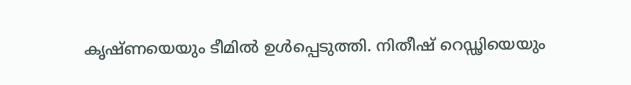കൃഷ്ണയെയും ടീമില്‍ ഉള്‍പ്പെടുത്തി. നിതീഷ് റെഡ്ഢിയെയും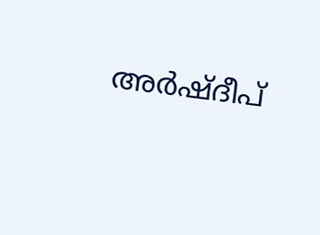അര്‍ഷ്ദീപ്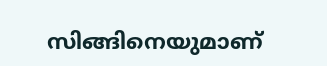സിങ്ങിനെയുമാണ്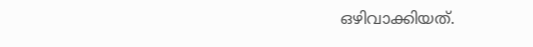ഒഴിവാക്കിയത്.